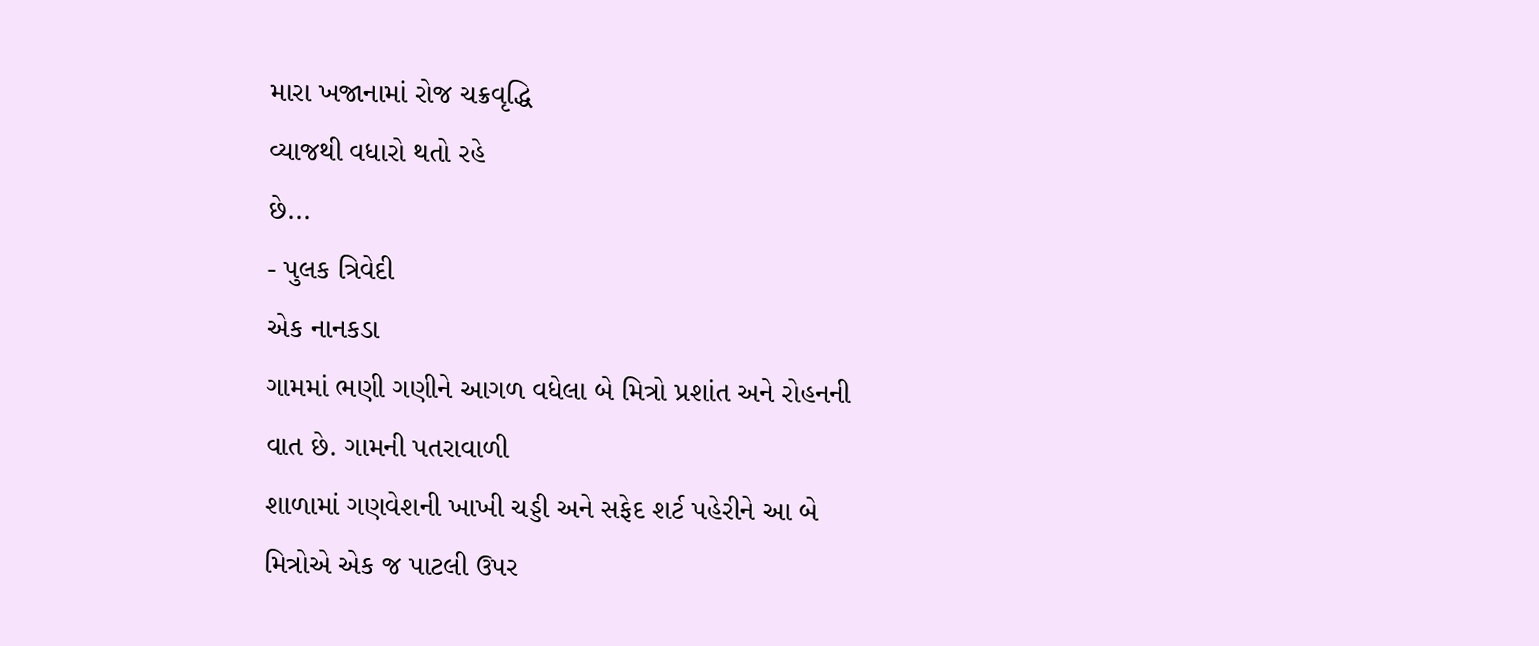મારા ખજાનામાં રોજ ચક્રવૃદ્ધિ
વ્યાજથી વધારો થતો રહે
છે...
- પુલક ત્રિવેદી
એક નાનકડા
ગામમાં ભણી ગણીને આગળ વધેલા બે મિત્રો પ્રશાંત અને રોહનની વાત છે. ગામની પતરાવાળી
શાળામાં ગણવેશની ખાખી ચડ્ડી અને સફેદ શર્ટ પહેરીને આ બે મિત્રોએ એક જ પાટલી ઉપર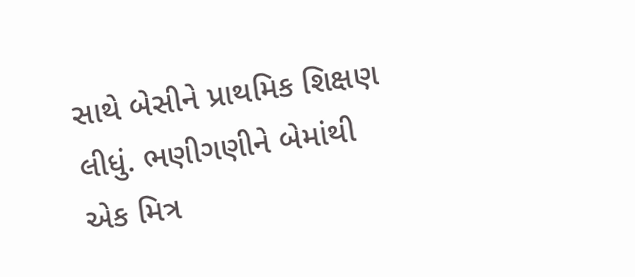સાથે બેસીને પ્રાથમિક શિક્ષણ લીધું. ભણીગણીને બેમાંથી એક મિત્ર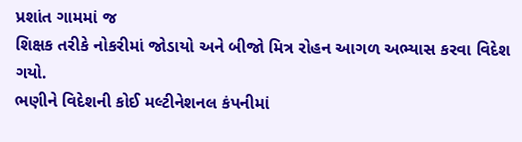પ્રશાંત ગામમાં જ
શિક્ષક તરીકે નોકરીમાં જોડાયો અને બીજો મિત્ર રોહન આગળ અભ્યાસ કરવા વિદેશ ગયો.
ભણીને વિદેશની કોઈ મલ્ટીનેશનલ કંપનીમાં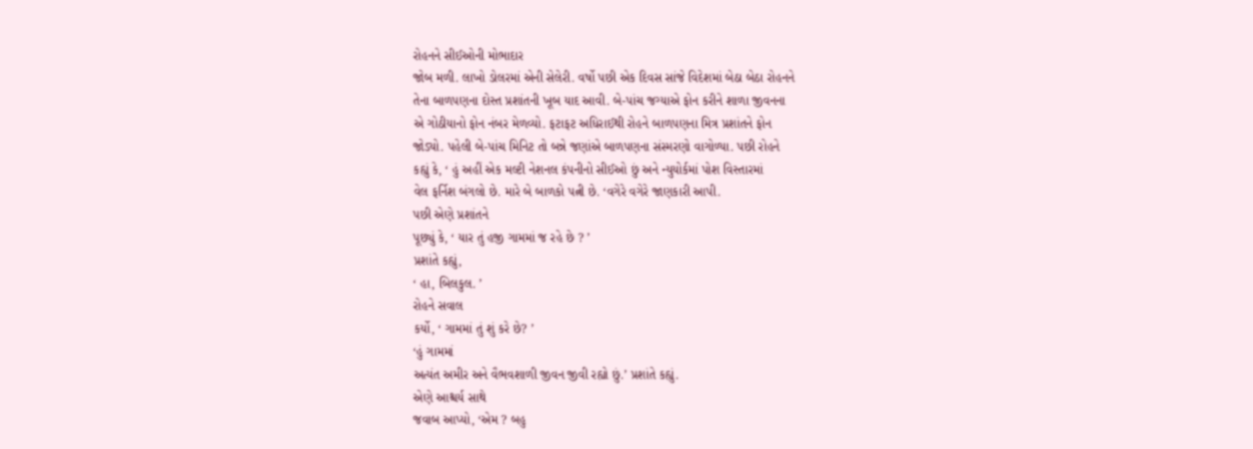રોહનને સીઈઓની મોભાદાર
જોબ મળી. લાખો ડોલરમાં એની સેલેરી. વર્ષો પછી એક દિવસ સાંજે વિદેશમાં બેઠા બેઠા રોહનને
તેના બાળપણના દોસ્ત પ્રશાંતની ખૂબ યાદ આવી. બે-પાંચ જગ્યાએ ફોન કરીને શાળા જીવનના
એ ગોઠીયાનો ફોન નંબર મેળવ્યો. ફટાફટ અધિરાઈથી રોહને બાળપણના મિત્ર પ્રશાંતને ફોન
જોડ્યો. પહેલી બે-પાંચ મિનિટ તો બન્ને જણાંએ બાળપણના સંસ્મરણો વાગોળ્યા. પછી રોહને
કહ્યું કે, ‘ હું અહીં એક મલ્ટી નેશનલ કંપનીનો સીઈઓ છું અને ન્યુયોર્કમાં પોશ વિસ્તારમાં
વેલ ફર્નિશ બંગલો છે. મારે બે બાળકો પત્ની છે. ‘વગેરે વગેરે જાણકારી આપી.
પછી એણે પ્રશાંતને
પૂછ્યું કે, ‘ યાર તું હજી ગામમાં જ રહે છે ? ’
પ્રશાંતે કહ્યું,
‘ હા, બિલકુલ. ’
રોહને સવાલ
કર્યો, ‘ ગામમાં તું શું કરે છે? ’
‘હું ગામમાં
અત્યંત અમીર અને વૈભવશાળી જીવન જીવી રહ્યો છું.’ પ્રશાંતે કહ્યું.
એણે આશ્ચર્ય સાથે
જવાબ આપ્યો, ‘એમ ? બહુ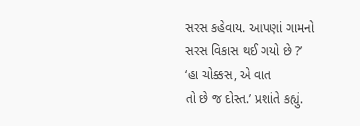સરસ કહેવાય. આપણાં ગામનો સરસ વિકાસ થઈ ગયો છે ?’
‘હા ચોક્કસ, એ વાત
તો છે જ દોસ્ત.’ પ્રશાંતે કહ્યું.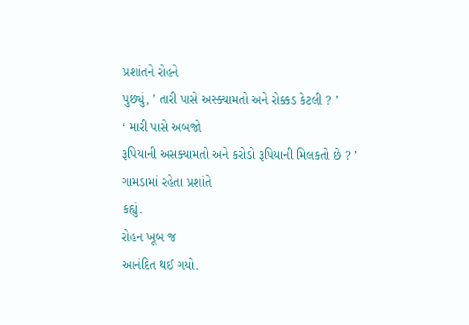પ્રશાંતને રોહને
પુછ્યું, ’ તારી પાસે અસ્ક્યામતો અને રોક્કડ કેટલી ? ’
‘ મારી પાસે અબજો
રૂપિયાની અસક્યામતો અને કરોડો રૂપિયાની મિલકતો છે ? ’ ગામડામાં રહેતા પ્રશાંતે
કહ્યું.
રોહન ખૂબ જ
આનંદિત થઈ ગયો.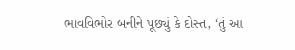ભાવવિભોર બનીને પૂછ્યું કે દોસ્ત, ‘તું આ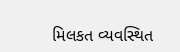મિલકત વ્યવસ્થિત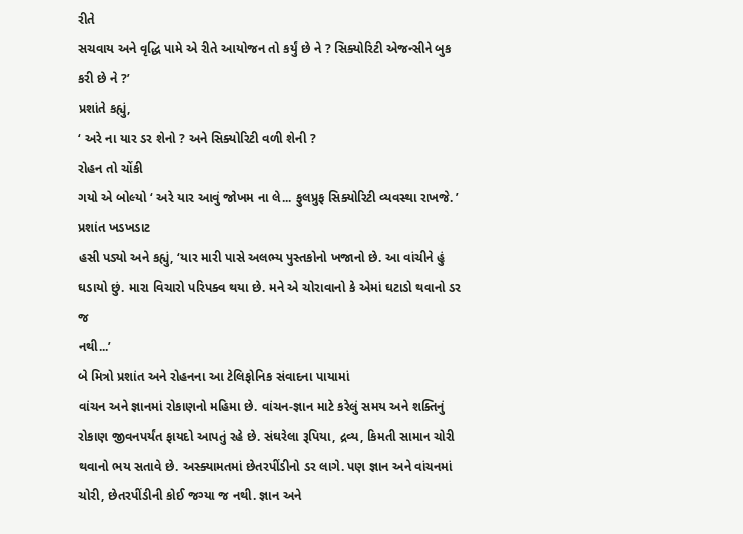રીતે
સચવાય અને વૃદ્ધિ પામે એ રીતે આયોજન તો કર્યું છે ને ? સિક્યોરિટી એજન્સીને બુક
કરી છે ને ?’
પ્રશાંતે કહ્યું,
‘ અરે ના યાર ડર શેનો ? અને સિક્યોરિટી વળી શેની ?
રોહન તો ચોંકી
ગયો એ બોલ્યો ‘ અરે યાર આવું જોખમ ના લે... ફુલપ્રુફ સિક્યોરિટી વ્યવસ્થા રાખજે. ’
પ્રશાંત ખડખડાટ
હસી પડ્યો અને કહ્યું, ‘યાર મારી પાસે અલભ્ય પુસ્તકોનો ખજાનો છે. આ વાંચીને હું
ઘડાયો છું. મારા વિચારો પરિપક્વ થયા છે. મને એ ચોરાવાનો કે એમાં ઘટાડો થવાનો ડર જ
નથી...’
બે મિત્રો પ્રશાંત અને રોહનના આ ટેલિફોનિક સંવાદના પાયામાં
વાંચન અને જ્ઞાનમાં રોકાણનો મહિમા છે. વાંચન-જ્ઞાન માટે કરેલું સમય અને શક્તિનું
રોકાણ જીવનપર્યંત ફાયદો આપતું રહે છે. સંઘરેલા રૂપિયા, દ્રવ્ય, કિમતી સામાન ચોરી
થવાનો ભય સતાવે છે. અસ્ક્યામતમાં છેતરપીંડીનો ડર લાગે. પણ જ્ઞાન અને વાંચનમાં
ચોરી, છેતરપીંડીની કોઈ જગ્યા જ નથી. જ્ઞાન અને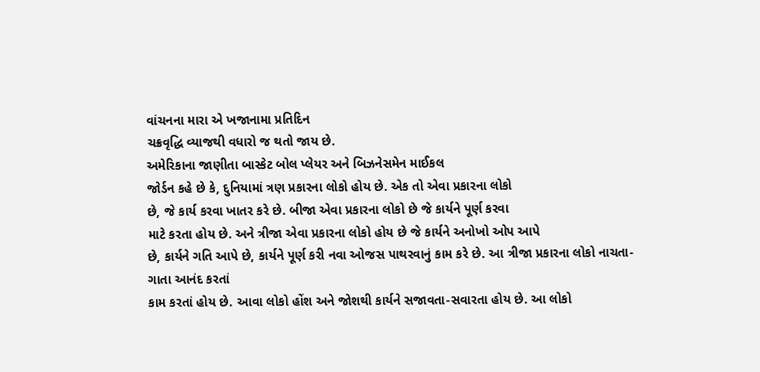વાંચનના મારા એ ખજાનામા પ્રતિદિન
ચક્રવૃદ્ધિ વ્યાજથી વધારો જ થતો જાય છે.
અમેરિકાના જાણીતા બાસ્કેટ બોલ પ્લેયર અને બિઝનેસમેન માઈકલ
જોર્ડન કહે છે કે, દુનિયામાં ત્રણ પ્રકારના લોકો હોય છે. એક તો એવા પ્રકારના લોકો
છે, જે કાર્ય કરવા ખાતર કરે છે. બીજા એવા પ્રકારના લોકો છે જે કાર્યને પૂર્ણ કરવા
માટે કરતા હોય છે. અને ત્રીજા એવા પ્રકારના લોકો હોય છે જે કાર્યને અનોખો ઓપ આપે
છે, કાર્યને ગતિ આપે છે, કાર્યને પૂર્ણ કરી નવા ઓજસ પાથરવાનું કામ કરે છે. આ ત્રીજા પ્રકારના લોકો નાચતા-ગાતા આનંદ કરતાં
કામ કરતાં હોય છે. આવા લોકો હોંશ અને જોશથી કાર્યને સજાવતા-સવારતા હોય છે. આ લોકો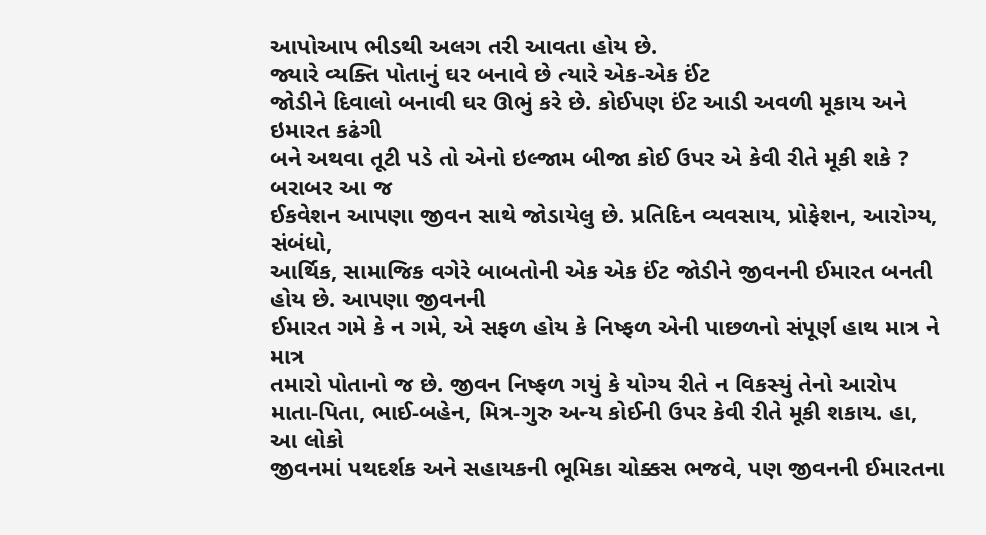આપોઆપ ભીડથી અલગ તરી આવતા હોય છે.
જ્યારે વ્યક્તિ પોતાનું ઘર બનાવે છે ત્યારે એક-એક ઈંટ
જોડીને દિવાલો બનાવી ઘર ઊભું કરે છે. કોઈપણ ઈંટ આડી અવળી મૂકાય અને ઇમારત કઢંગી
બને અથવા તૂટી પડે તો એનો ઇલ્જામ બીજા કોઈ ઉપર એ કેવી રીતે મૂકી શકે ? બરાબર આ જ
ઈકવેશન આપણા જીવન સાથે જોડાયેલુ છે. પ્રતિદિન વ્યવસાય, પ્રોફેશન, આરોગ્ય, સંબંધો,
આર્થિક, સામાજિક વગેરે બાબતોની એક એક ઈંટ જોડીને જીવનની ઈમારત બનતી હોય છે. આપણા જીવનની
ઈમારત ગમે કે ન ગમે, એ સફળ હોય કે નિષ્ફળ એની પાછળનો સંપૂર્ણ હાથ માત્ર ને માત્ર
તમારો પોતાનો જ છે. જીવન નિષ્ફળ ગયું કે યોગ્ય રીતે ન વિકસ્યું તેનો આરોપ
માતા-પિતા, ભાઈ-બહેન, મિત્ર-ગુરુ અન્ય કોઈની ઉપર કેવી રીતે મૂકી શકાય. હા, આ લોકો
જીવનમાં પથદર્શક અને સહાયકની ભૂમિકા ચોક્કસ ભજવે, પણ જીવનની ઈમારતના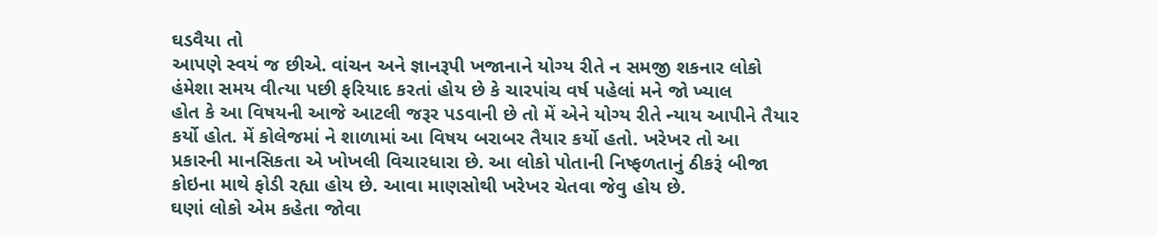ઘડવૈયા તો
આપણે સ્વયં જ છીએ. વાંચન અને જ્ઞાનરૂપી ખજાનાને યોગ્ય રીતે ન સમજી શકનાર લોકો
હંમેશા સમય વીત્યા પછી ફરિયાદ કરતાં હોય છે કે ચારપાંચ વર્ષ પહેલાં મને જો ખ્યાલ
હોત કે આ વિષયની આજે આટલી જરૂર પડવાની છે તો મેં એને યોગ્ય રીતે ન્યાય આપીને તૈયાર
કર્યો હોત. મેં કોલેજમાં ને શાળામાં આ વિષય બરાબર તૈયાર કર્યો હતો. ખરેખર તો આ
પ્રકારની માનસિકતા એ ખોખલી વિચારધારા છે. આ લોકો પોતાની નિષ્ફળતાનું ઠીકરૂં બીજા
કોઇના માથે ફોડી રહ્યા હોય છે. આવા માણસોથી ખરેખર ચેતવા જેવુ હોય છે.
ઘણાં લોકો એમ કહેતા જોવા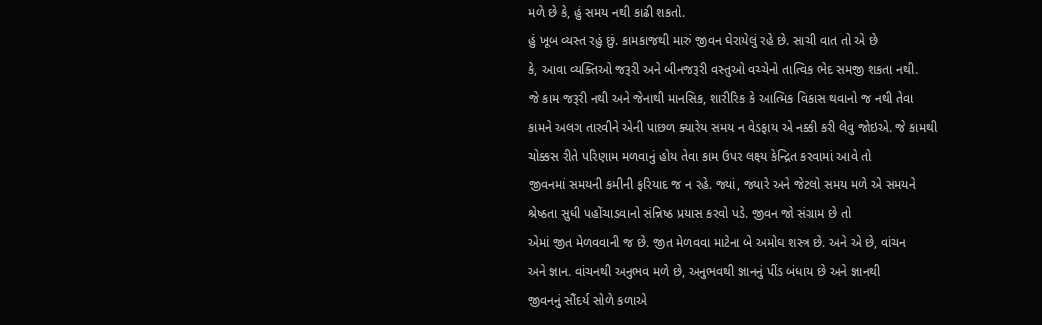મળે છે કે, હું સમય નથી કાઢી શકતો.
હું ખૂબ વ્યસ્ત રહું છું. કામકાજથી મારું જીવન ઘેરાયેલું રહે છે. સાચી વાત તો એ છે
કે, આવા વ્યક્તિઓ જરૂરી અને બીનજરૂરી વસ્તુઓ વચ્ચેનો તાત્વિક ભેદ સમજી શકતા નથી.
જે કામ જરૂરી નથી અને જેનાથી માનસિક, શારીરિક કે આત્મિક વિકાસ થવાનો જ નથી તેવા
કામને અલગ તારવીને એની પાછળ ક્યારેય સમય ન વેડફાય એ નક્કી કરી લેવુ જોઇએ. જે કામથી
ચોક્કસ રીતે પરિણામ મળવાનું હોય તેવા કામ ઉપર લક્ષ્ય કેન્દ્રિત કરવામાં આવે તો
જીવનમાં સમયની કમીની ફરિયાદ જ ન રહે. જ્યાં, જ્યારે અને જેટલો સમય મળે એ સમયને
શ્રેષ્ઠતા સુધી પહોંચાડવાનો સંન્નિષ્ઠ પ્રયાસ કરવો પડે. જીવન જો સંગ્રામ છે તો
એમાં જીત મેળવવાની જ છે. જીત મેળવવા માટેના બે અમોઘ શસ્ત્ર છે. અને એ છે, વાંચન
અને જ્ઞાન. વાંચનથી અનુભવ મળે છે, અનુભવથી જ્ઞાનનું પીંડ બંધાય છે અને જ્ઞાનથી
જીવનનું સૌંદર્ય સોળે કળાએ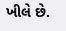ખીલે છે.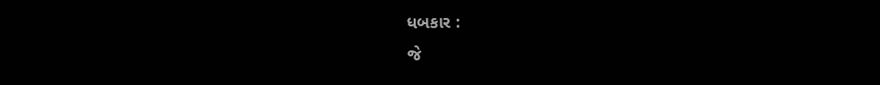ધબકાર :
જે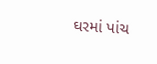ઘરમાં પાંચ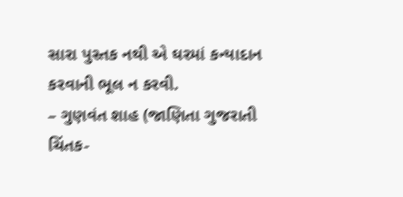સારા પુસ્તક નથી એ ઘરમાં કન્યાદાન કરવાની ભૂલ ન કરવી.
– ગુણવંત શાહ (જાણિતા ગુજરાતી ચિંતક-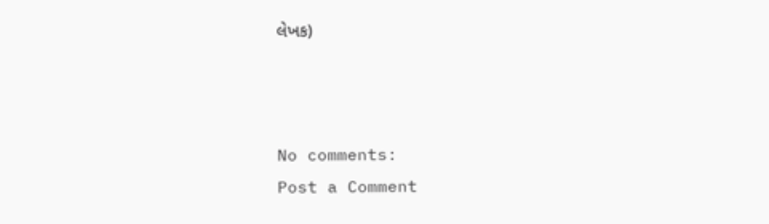લેખક)



No comments:
Post a Comment